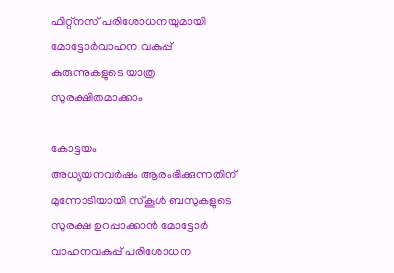ഫിറ്റ്നസ് പരിശോധനയുമായി മോട്ടോർവാഹന വകുപ്പ്
കുരുന്നുകളുടെ യാത്ര സുരക്ഷിതമാക്കാം

കോട്ടയം
അധ്യയനവർഷം ആരംഭിക്കുന്നതിന് മുന്നോടിയായി സ്കൂൾ ബസുകളുടെ സുരക്ഷ ഉറപ്പാക്കാൻ മോട്ടോർ വാഹനവകുപ്പ് പരിശോധന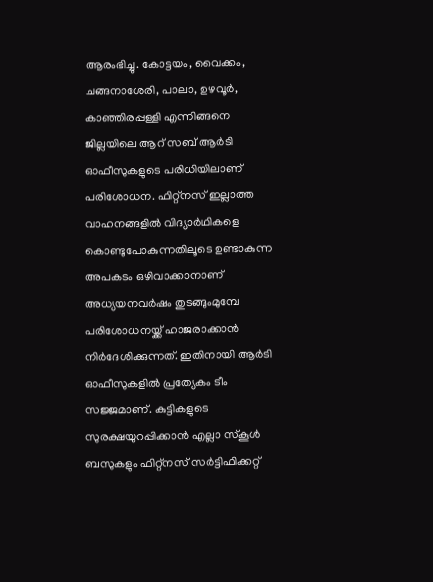ആരംഭിച്ചു. കോട്ടയം, വൈക്കം, ചങ്ങനാശേരി, പാലാ, ഉഴവൂർ, കാഞ്ഞിരപ്പള്ളി എന്നിങ്ങനെ ജില്ലയിലെ ആറ് സബ് ആർടി ഓഫീസുകളുടെ പരിധിയിലാണ് പരിശോധന. ഫിറ്റ്നസ് ഇല്ലാത്ത വാഹനങ്ങളിൽ വിദ്യാർഥികളെ കൊണ്ടുപോകുന്നതിലൂടെ ഉണ്ടാകുന്ന അപകടം ഒഴിവാക്കാനാണ് അധ്യയനവർഷം തുടങ്ങുംമുമ്പേ പരിശോധനയ്ക്ക് ഹാജരാക്കാൻ നിർദേശിക്കുന്നത്. ഇതിനായി ആർടി ഓഫീസുകളിൽ പ്രത്യേകം ടീം സജ്ജമാണ്. കുട്ടികളുടെ സുരക്ഷയുറപ്പിക്കാൻ എല്ലാ സ്കൂൾ ബസുകളും ഫിറ്റ്നസ് സർട്ടിഫിക്കറ്റ്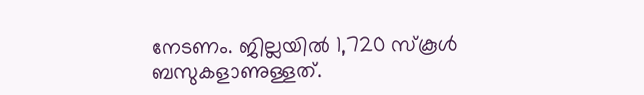നേടണം. ജില്ലയിൽ 1,720 സ്കൂൾ ബസുകളാണുള്ളത്.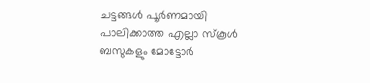ചട്ടങ്ങൾ പൂർണമായി പാലിക്കാത്ത എല്ലാ സ്കൂൾ ബസുകളും മോട്ടോർ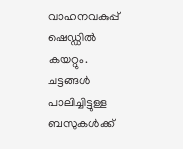വാഹനവകുപ്പ് ഷെഡ്ഡിൽ കയറ്റും. ചട്ടങ്ങൾ പാലിച്ചിട്ടുള്ള ബസുകൾക്ക്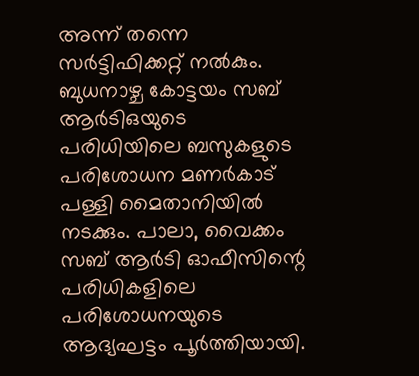അന്ന് തന്നെ സർട്ടിഫിക്കറ്റ് നൽകും. ബുധനാഴ്ച കോട്ടയം സബ് ആർടിഒയുടെ പരിധിയിലെ ബസുകളുടെ പരിശോധന മണർകാട് പള്ളി മൈതാനിയിൽ നടക്കും. പാലാ, വൈക്കം സബ് ആർടി ഓഫീസിന്റെ പരിധികളിലെ പരിശോധനയുടെ ആദ്യഘട്ടം പൂർത്തിയായി.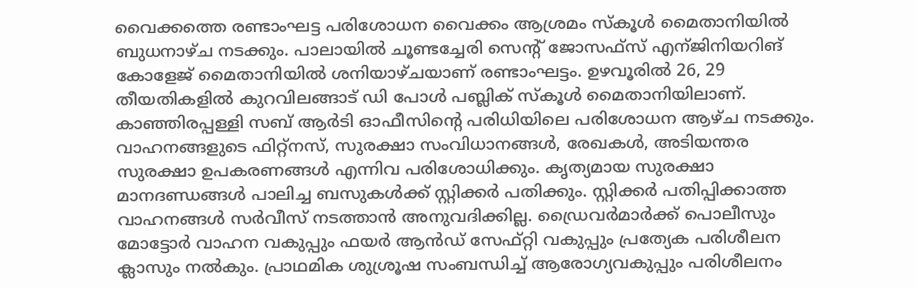വൈക്കത്തെ രണ്ടാംഘട്ട പരിശോധന വൈക്കം ആശ്രമം സ്കൂൾ മൈതാനിയിൽ ബുധനാഴ്ച നടക്കും. പാലായിൽ ചൂണ്ടച്ചേരി സെന്റ് ജോസഫ്സ് എന്ജിനിയറിങ് കോളേജ് മൈതാനിയിൽ ശനിയാഴ്ചയാണ് രണ്ടാംഘട്ടം. ഉഴവൂരിൽ 26, 29 തീയതികളിൽ കുറവിലങ്ങാട് ഡി പോൾ പബ്ലിക് സ്കൂൾ മൈതാനിയിലാണ്. കാഞ്ഞിരപ്പള്ളി സബ് ആർടി ഓഫീസിന്റെ പരിധിയിലെ പരിശോധന ആഴ്ച നടക്കും. വാഹനങ്ങളുടെ ഫിറ്റ്നസ്, സുരക്ഷാ സംവിധാനങ്ങൾ, രേഖകൾ, അടിയന്തര സുരക്ഷാ ഉപകരണങ്ങൾ എന്നിവ പരിശോധിക്കും. കൃത്യമായ സുരക്ഷാ മാനദണ്ഡങ്ങൾ പാലിച്ച ബസുകൾക്ക് സ്റ്റിക്കർ പതിക്കും. സ്റ്റിക്കർ പതിപ്പിക്കാത്ത വാഹനങ്ങൾ സർവീസ് നടത്താൻ അനുവദിക്കില്ല. ഡ്രൈവർമാർക്ക് പൊലീസും മോട്ടോർ വാഹന വകുപ്പും ഫയർ ആൻഡ് സേഫ്റ്റി വകുപ്പും പ്രത്യേക പരിശീലന ക്ലാസും നൽകും. പ്രാഥമിക ശുശ്രൂഷ സംബന്ധിച്ച് ആരോഗ്യവകുപ്പും പരിശീലനം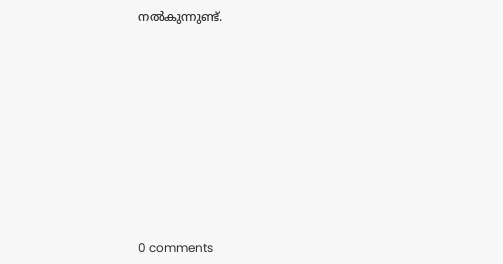നൽകുന്നുണ്ട്.










0 comments